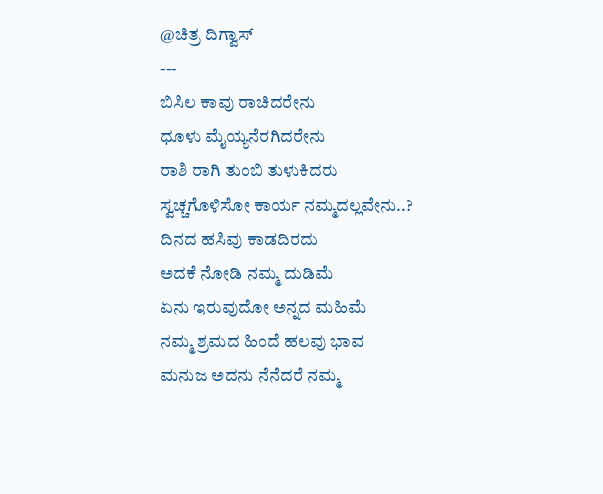@ಚಿತ್ರ ದಿಗ್ವಾಸ್
---
ಬಿಸಿಲ ಕಾವು ರಾಚಿದರೇನು
ಧೂಳು ಮೈಯ್ಯನೆರಗಿದರೇನು
ರಾಶಿ ರಾಗಿ ತುಂಬಿ ತುಳುಕಿದರು
ಸ್ವಚ್ಚಗೊಳಿಸೋ ಕಾರ್ಯ ನಮ್ಮದಲ್ಲವೇನು..?
ದಿನದ ಹಸಿವು ಕಾಡದಿರದು
ಅದಕೆ ನೋಡಿ ನಮ್ಮ ದುಡಿಮೆ
ಏನು ಇರುವುದೋ ಅನ್ನದ ಮಹಿಮೆ
ನಮ್ಮ ಶ್ರಮದ ಹಿಂದೆ ಹಲವು ಭಾವ
ಮನುಜ ಅದನು ನೆನೆದರೆ ನಮ್ಮ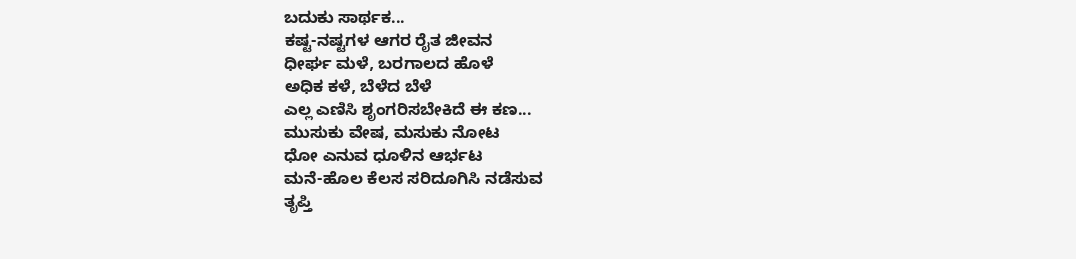ಬದುಕು ಸಾರ್ಥಕ...
ಕಷ್ಟ-ನಷ್ಟಗಳ ಆಗರ ರೈತ ಜೀವನ
ಧೀರ್ಘ ಮಳೆ, ಬರಗಾಲದ ಹೊಳೆ
ಅಧಿಕ ಕಳೆ, ಬೆಳೆದ ಬೆಳೆ
ಎಲ್ಲ ಎಣಿಸಿ ಶೃಂಗರಿಸಬೇಕಿದೆ ಈ ಕಣ...
ಮುಸುಕು ವೇಷ, ಮಸುಕು ನೋಟ
ಧೋ ಎನುವ ಧೂಳಿನ ಆರ್ಭಟ
ಮನೆ-ಹೊಲ ಕೆಲಸ ಸರಿದೂಗಿಸಿ ನಡೆಸುವ
ತೃಪ್ತಿ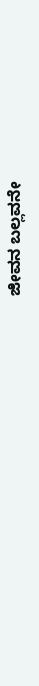ಜೀವನ ಬಲ್ಲವನೇ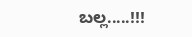ಬಲ್ಲ.....!!!